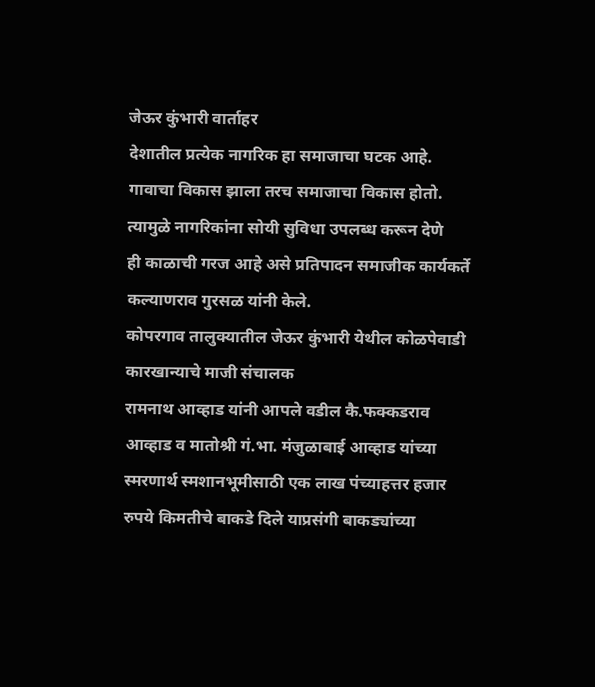जेऊर कुंभारी वार्ताहर
देशातील प्रत्येक नागरिक हा समाजाचा घटक आहे. गावाचा विकास झाला तरच समाजाचा विकास होतो. त्यामुळे नागरिकांना सोयी सुविधा उपलब्ध करून देणे
ही काळाची गरज आहे असे प्रतिपादन समाजीक कार्यकर्ते
कल्याणराव गुरसळ यांनी केले.
कोपरगाव तालुक्यातील जेऊर कुंभारी येथील कोळपेवाडी कारखान्याचे माजी संचालक
रामनाथ आव्हाड यांनी आपले वडील कै.फक्कडराव आव्हाड व मातोश्री गं.भा. मंजुळाबाई आव्हाड यांच्या स्मरणार्थ स्मशानभूमीसाठी एक लाख पंच्याहत्तर हजार रुपये किमतीचे बाकडे दिले याप्रसंगी बाकड्यांच्या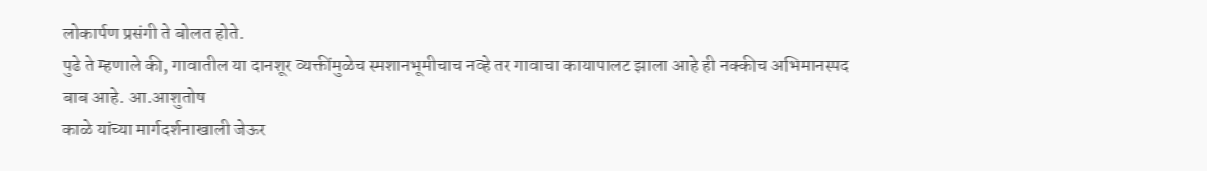लोकार्पण प्रसंगी ते बोलत होते.
पुढे ते म्हणाले की, गावातील या दानशूर व्यक्तींमुळेच स्मशानभूमीचाच नव्हे तर गावाचा कायापालट झाला आहे ही नक्कीच अभिमानस्पद बाब आहे. आ.आशुतोष
काळे यांच्या मार्गदर्शनाखाली जेऊर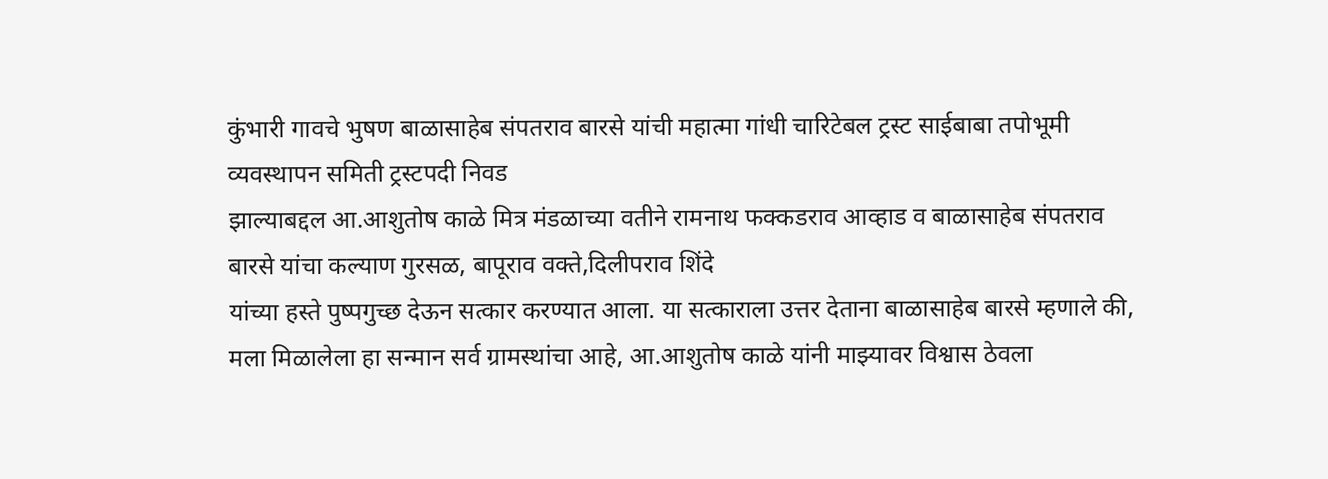कुंभारी गावचे भुषण बाळासाहेब संपतराव बारसे यांची महात्मा गांधी चारिटेबल ट्रस्ट साईबाबा तपोभूमी व्यवस्थापन समिती ट्रस्टपदी निवड
झाल्याबद्दल आ.आशुतोष काळे मित्र मंडळाच्या वतीने रामनाथ फक्कडराव आव्हाड व बाळासाहेब संपतराव बारसे यांचा कल्याण गुरसळ, बापूराव वक्ते,दिलीपराव शिंदे
यांच्या हस्ते पुष्पगुच्छ देऊन सत्कार करण्यात आला. या सत्काराला उत्तर देताना बाळासाहेब बारसे म्हणाले की, मला मिळालेला हा सन्मान सर्व ग्रामस्थांचा आहे, आ.आशुतोष काळे यांनी माझ्यावर विश्वास ठेवला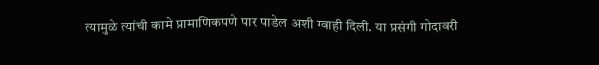त्यामुळे त्यांची कामे प्रामाणिकपणे पार पाडेल अशी ग्वाही दिली. या प्रसंगी गोदावरी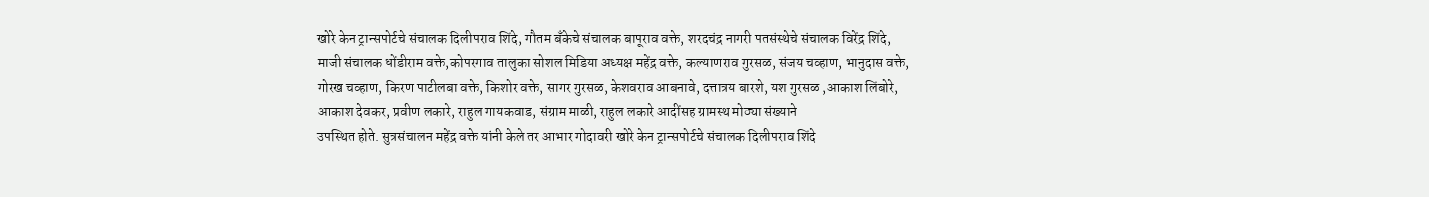खोरे केन ट्रान्सपोर्टचे संचालक दिलीपराव शिंदे, गौतम बँकेचे संचालक बापूराव वक्ते, शरदचंद्र नागरी पतसंस्थेचे संचालक विरेंद्र शिंदे, माजी संचालक धोंडीराम वक्ते,कोपरगाव तालुका सोशल मिडिया अध्यक्ष महेंद्र वक्ते, कल्याणराव गुरसळ, संजय चव्हाण, भानुदास वक्ते, गोरख चव्हाण, किरण पाटीलबा वक्ते, किशोर वक्ते, सागर गुरसळ, केशवराव आबनावे, दत्तात्रय बारशे, यश गुरसळ ,आकाश लिंबोरे, आकाश देवकर, प्रवीण लकारे, राहुल गायकवाड, संग्राम माळी, राहुल लकारे आदींसह ग्रामस्थ मोठ्या संख्याने
उपस्थित होते. सुत्रसंचालन महेंद्र वक्ते यांनी केले तर आभार गोदावरी खोरे केन ट्रान्सपोर्टचे संचालक दिलीपराव शिंदे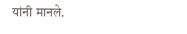यांनी मानले.